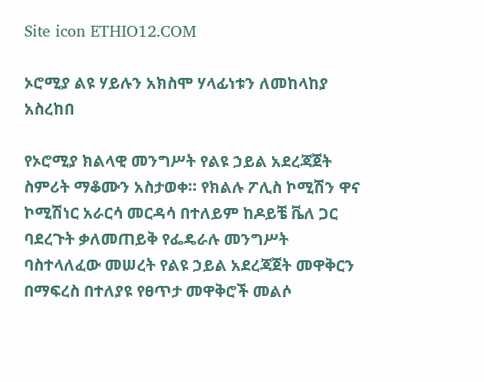Site icon ETHIO12.COM

ኦሮሚያ ልዩ ሃይሉን አክስሞ ሃላፊነቱን ለመከላከያ አስረከበ

የኦሮሚያ ክልላዊ መንግሥት የልዩ ኃይል አደረጃጀት ስምሪት ማቆሙን አስታወቀ። የክልሉ ፖሊስ ኮሚሽን ዋና ኮሚሽነር አራርሳ መርዳሳ በተለይም ከዶይቼ ቬለ ጋር ባደረጉት ቃለመጠይቅ የፌዴራሉ መንግሥት ባስተላለፈው መሠረት የልዩ ኃይል አደረጃጀት መዋቅርን በማፍረስ በተለያዩ የፀጥታ መዋቅሮች መልሶ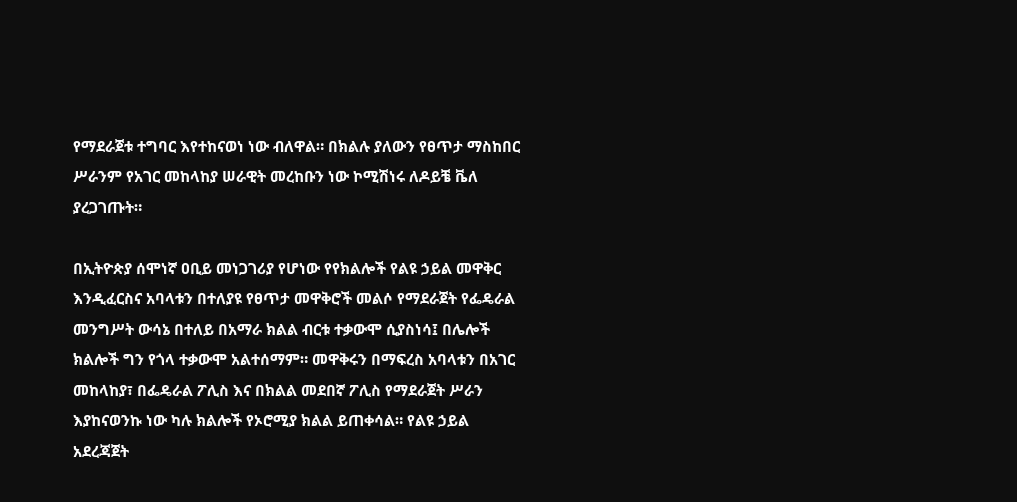የማደራጀቱ ተግባር እየተከናወነ ነው ብለዋል። በክልሉ ያለውን የፀጥታ ማስከበር ሥራንም የአገር መከላከያ ሠራዊት መረከቡን ነው ኮሚሽነሩ ለዶይቼ ቬለ ያረጋገጡት።

በኢትዮጵያ ሰሞነኛ ዐቢይ መነጋገሪያ የሆነው የየክልሎች የልዩ ኃይል መዋቅር እንዲፈርስና አባላቱን በተለያዩ የፀጥታ መዋቅሮች መልሶ የማደራጀት የፌዴራል መንግሥት ውሳኔ በተለይ በአማራ ክልል ብርቱ ተቃውሞ ሲያስነሳ፤ በሌሎች ክልሎች ግን የጎላ ተቃውሞ አልተሰማም። መዋቅሩን በማፍረስ አባላቱን በአገር መከላከያ፣ በፌዴራል ፖሊስ እና በክልል መደበኛ ፖሊስ የማደራጀት ሥራን እያከናወንኩ ነው ካሉ ክልሎች የኦሮሚያ ክልል ይጠቀሳል። የልዩ ኃይል አደረጃጀት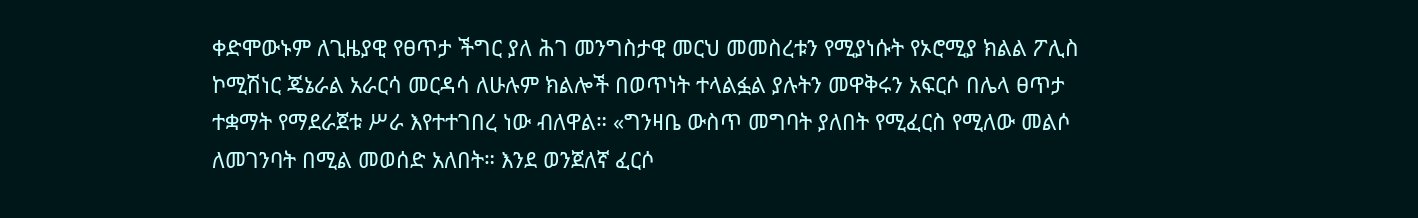ቀድሞውኑም ለጊዜያዊ የፀጥታ ችግር ያለ ሕገ መንግስታዊ መርህ መመስረቱን የሚያነሱት የኦሮሚያ ክልል ፖሊስ ኮሚሽነር ጄኔራል አራርሳ መርዳሳ ለሁሉም ክልሎች በወጥነት ተላልፏል ያሉትን መዋቅሩን አፍርሶ በሌላ ፀጥታ ተቋማት የማደራጀቱ ሥራ እየተተገበረ ነው ብለዋል። «ግንዛቤ ውስጥ መግባት ያለበት የሚፈርስ የሚለው መልሶ ለመገንባት በሚል መወሰድ አለበት። እንደ ወንጀለኛ ፈርሶ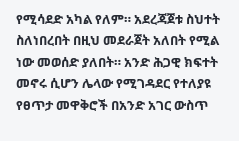የሚሳደድ አካል የለም። አደረጃጀቱ ስህተት ስለነበረበት በዚህ መደራጀት አለበት የሚል ነው መወሰድ ያለበት። አንድ ሕጋዊ ክፍተት መኖሩ ሲሆን ሌላው የሚገዳደር የተለያዩ የፀጥታ መዋቅሮች በአንድ አገር ውስጥ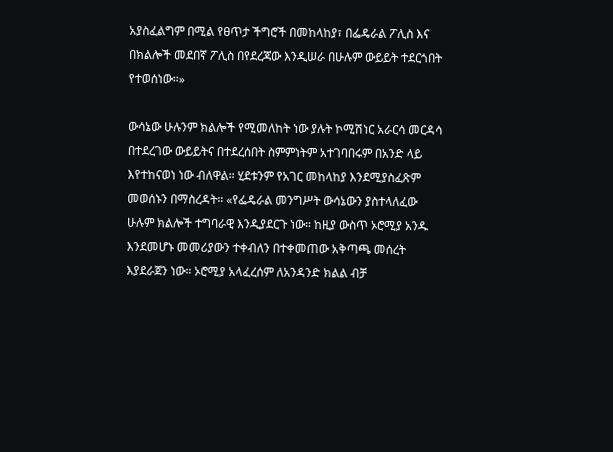አያስፈልግም በሚል የፀጥታ ችግሮች በመከላከያ፣ በፌዴራል ፖሊስ እና በክልሎች መደበኛ ፖሊስ በየደረጃው እንዲሠራ በሁሉም ውይይት ተደርጎበት የተወሰነው።»

ውሳኔው ሁሉንም ክልሎች የሚመለከት ነው ያሉት ኮሚሽነር አራርሳ መርዳሳ በተደረገው ውይይትና በተደረሰበት ስምምነትም አተገባበሩም በአንድ ላይ እየተከናወነ ነው ብለዋል። ሂደቱንም የአገር መከላከያ እንደሚያስፈጽም መወሰኑን በማስረዳት። «የፌዴራል መንግሥት ውሳኔውን ያስተላለፈው ሁሉም ክልሎች ተግባራዊ እንዲያደርጉ ነው። ከዚያ ውስጥ ኦሮሚያ አንዱ እንደመሆኑ መመሪያውን ተቀብለን በተቀመጠው አቅጣጫ መሰረት እያደራጀን ነው። ኦሮሚያ አላፈረሰም ለአንዳንድ ክልል ብቻ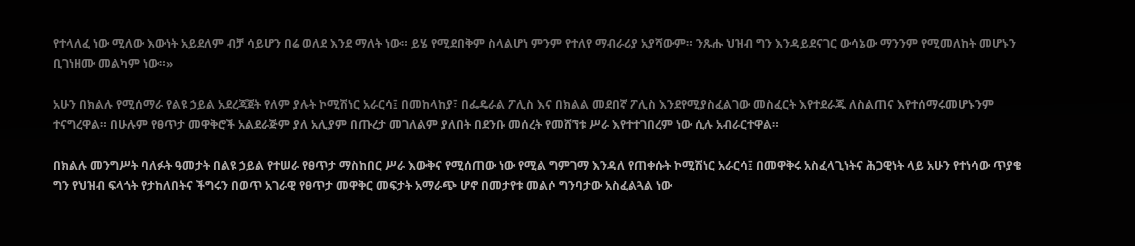የተላለፈ ነው ሚለው እውነት አይደለም ብቻ ሳይሆን በሬ ወለደ እንደ ማለት ነው። ይሄ የሚደበቅም ስላልሆነ ምንም የተለየ ማብራሪያ አያሻውም። ንጹሑ ህዝብ ግን እንዳይደናገር ውሳኔው ማንንም የሚመለከት መሆኑን ቢገነዘሙ መልካም ነው።»

አሁን በክልሉ የሚሰማራ የልዩ ኃይል አደረጃጀት የለም ያሉት ኮሚሽነር አራርሳ፤ በመከላከያ፣ በፌዴራል ፖሊስ እና በክልል መደበኛ ፖሊስ እንደየሚያስፈልገው መስፈርት እየተደራጁ ለስልጠና እየተሰማሩመሆኑንም ተናግረዋል። በሁሉም የፀጥታ መዋቅሮች አልደራጅም ያለ አሊያም በጡረታ መገለልም ያለበት በደንቡ መሰረት የመሸኘቱ ሥራ እየተተገበረም ነው ሲሉ አብራርተዋል።

በክልሉ መንግሥት ባለፉት ዓመታት በልዩ ኃይል የተሠራ የፀጥታ ማስከበር ሥራ እውቅና የሚሰጠው ነው የሚል ግምገማ እንዳለ የጠቀሱት ኮሚሽነር አራርሳ፤ በመዋቅሩ አስፈላጊነትና ሕጋዊነት ላይ አሁን የተነሳው ጥያቄ ግን የህዝብ ፍላጎት የታከለበትና ችግሩን በወጥ አገራዊ የፀጥታ መዋቅር መፍታት አማራጭ ሆኖ በመታየቱ መልሶ ግንባታው አስፈልጓል ነው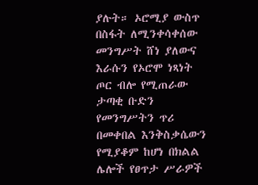ያሉት። ኦሮሚያ ውስጥ በስፋት ለሚንቀሳቀሰው መንግሥት ሸነ ያለውና እራሱን የኦሮሞ ነጻነት ጦር ብሎ የሚጠራው ታጣቂ ቡድን የመንግሥትን ጥሪ በመቀበል እንቅስቃሴውን የሚያቆም ከሆነ በክልል ሌሎች የፀጥታ ሥራዎች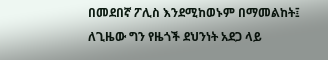በመደበኛ ፖሊስ እንደሚከወኑም በማመልከት፤ ለጊዜው ግን የዜጎች ደህንነት አደጋ ላይ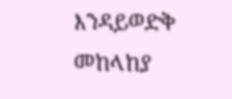እንዳይወድቅ መከላከያ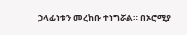ኃላፊነቱን መረከቡ ተነግሯል። በኦሮሚያ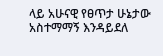ላይ አሁናዊ የፀጥታ ሁኔታው አስተማማኝ እንዳይደለ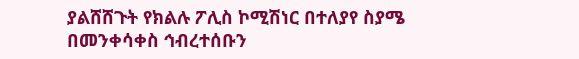ያልሸሸጉት የክልሉ ፖሊስ ኮሚሽነር በተለያየ ስያሜ በመንቀሳቀስ ኅብረተሰቡን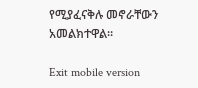የሚያፈናቅሉ መኖራቸውን አመልክተዋል።

Exit mobile version